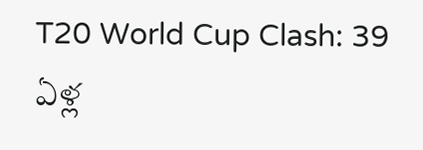T20 World Cup Clash: 39 ఏళ్ల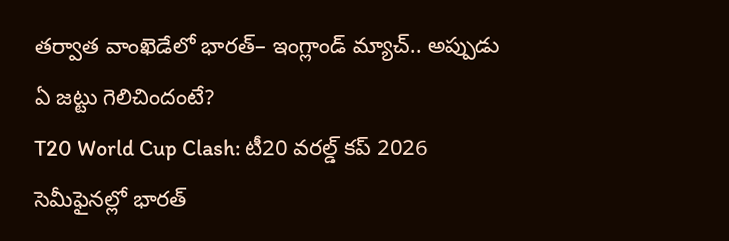తర్వాత వాంఖెడేలో భారత్– ఇంగ్లాండ్ మ్యాచ్.. అప్పుడు ఏ జట్టు గెలిచిందంటే?
T20 World Cup Clash: టీ20 వరల్డ్ కప్ 2026 సెమీఫైనల్లో భారత్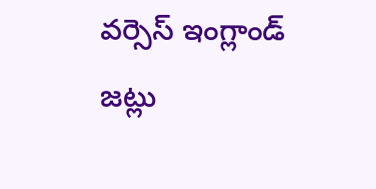వర్సెస్ ఇంగ్లాండ్ జట్లు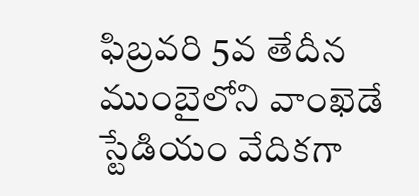ఫిబ్రవరి 5వ తేదీన ముంబైలోని వాంఖెడే స్టేడియం వేదికగా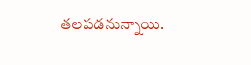తలపడనున్నాయి.